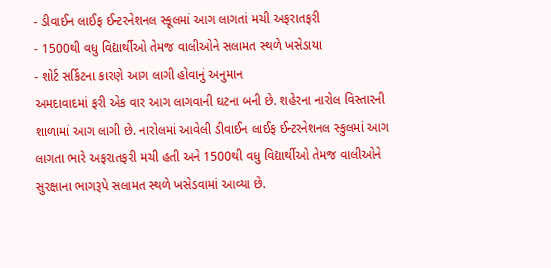- ડીવાઈન લાઈફ ઈન્ટરનેશનલ સ્કૂલમાં આગ લાગતાં મચી અફરાતફરી
- 1500થી વધુ વિદ્યાર્થીઓ તેમજ વાલીઓને સલામત સ્થળે ખસેડાયા
- શોર્ટ સર્કિટના કારણે આગ લાગી હોવાનું અનુમાન
અમદાવાદમાં ફરી એક વાર આગ લાગવાની ઘટના બની છે. શહેરના નારોલ વિસ્તારની શાળામાં આગ લાગી છે. નારોલમાં આવેલી ડીવાઈન લાઈફ ઈન્ટરનેશનલ સ્કુલમાં આગ લાગતા ભારે અફરાતફરી મચી હતી અને 1500થી વધુ વિદ્યાર્થીઓ તેમજ વાલીઓને સુરક્ષાના ભાગરૂપે સલામત સ્થળે ખસેડવામાં આવ્યા છે.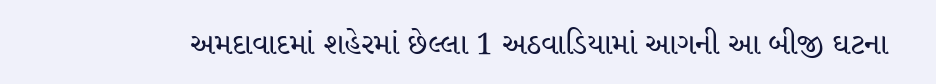અમદાવાદમાં શહેરમાં છેલ્લા 1 અઠવાડિયામાં આગની આ બીજી ઘટના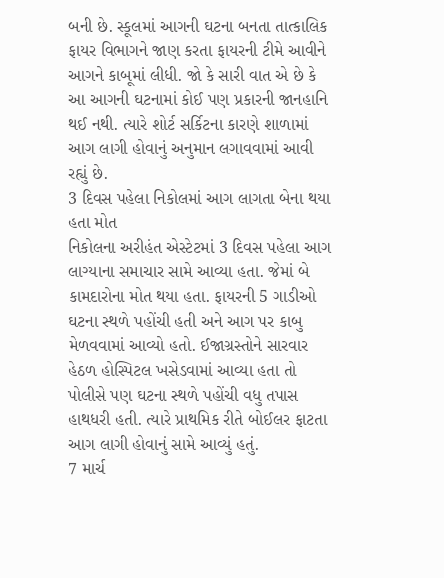બની છે. સ્કૂલમાં આગની ઘટના બનતા તાત્કાલિક ફાયર વિભાગને જાણ કરતા ફાયરની ટીમે આવીને આગને કાબૂમાં લીધી. જો કે સારી વાત એ છે કે આ આગની ઘટનામાં કોઈ પણ પ્રકારની જાનહાનિ થઈ નથી. ત્યારે શોર્ટ સર્કિટના કારણે શાળામાં આગ લાગી હોવાનું અનુમાન લગાવવામાં આવી રહ્યું છે.
3 દિવસ પહેલા નિકોલમાં આગ લાગતા બેના થયા હતા મોત
નિકોલના અરીહંત એસ્ટેટમાં 3 દિવસ પહેલા આગ લાગ્યાના સમાચાર સામે આવ્યા હતા. જેમાં બે કામદારોના મોત થયા હતા. ફાયરની 5 ગાડીઓ ઘટના સ્થળે પહોંચી હતી અને આગ પર કાબુ મેળવવામાં આવ્યો હતો. ઈજાગ્રસ્તોને સારવાર હેઠળ હોસ્પિટલ ખસેડવામાં આવ્યા હતા તો પોલીસે પણ ઘટના સ્થળે પહોંચી વધુ તપાસ હાથધરી હતી. ત્યારે પ્રાથમિક રીતે બોઈલર ફાટતા આગ લાગી હોવાનું સામે આવ્યું હતું.
7 માર્ચ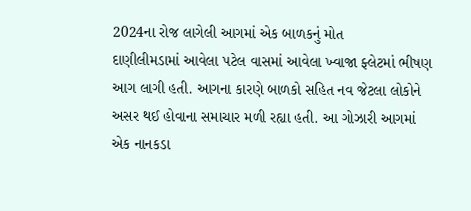2024ના રોજ લાગેલી આગમાં એક બાળકનું મોત
દાણીલીમડામાં આવેલા પટેલ વાસમાં આવેલા ખ્વાજા ફ્લેટમાં ભીષણ આગ લાગી હતી. આગના કારણે બાળકો સહિત નવ જેટલા લોકોને અસર થઈ હોવાના સમાચાર મળી રહ્યા હતી. આ ગોઝારી આગમાં એક નાનકડા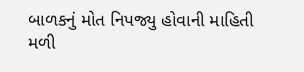બાળકનું મોત નિપજ્યુ હોવાની માહિતી મળી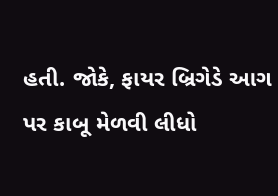હતી. જોકે, ફાયર બ્રિગેડે આગ પર કાબૂ મેળવી લીધો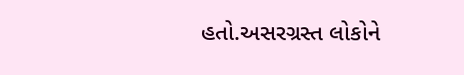હતો.અસરગ્રસ્ત લોકોને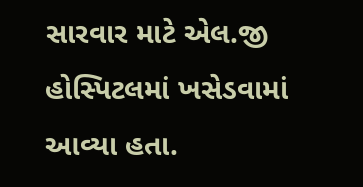સારવાર માટે એલ.જી હોસ્પિટલમાં ખસેડવામાં આવ્યા હતા.